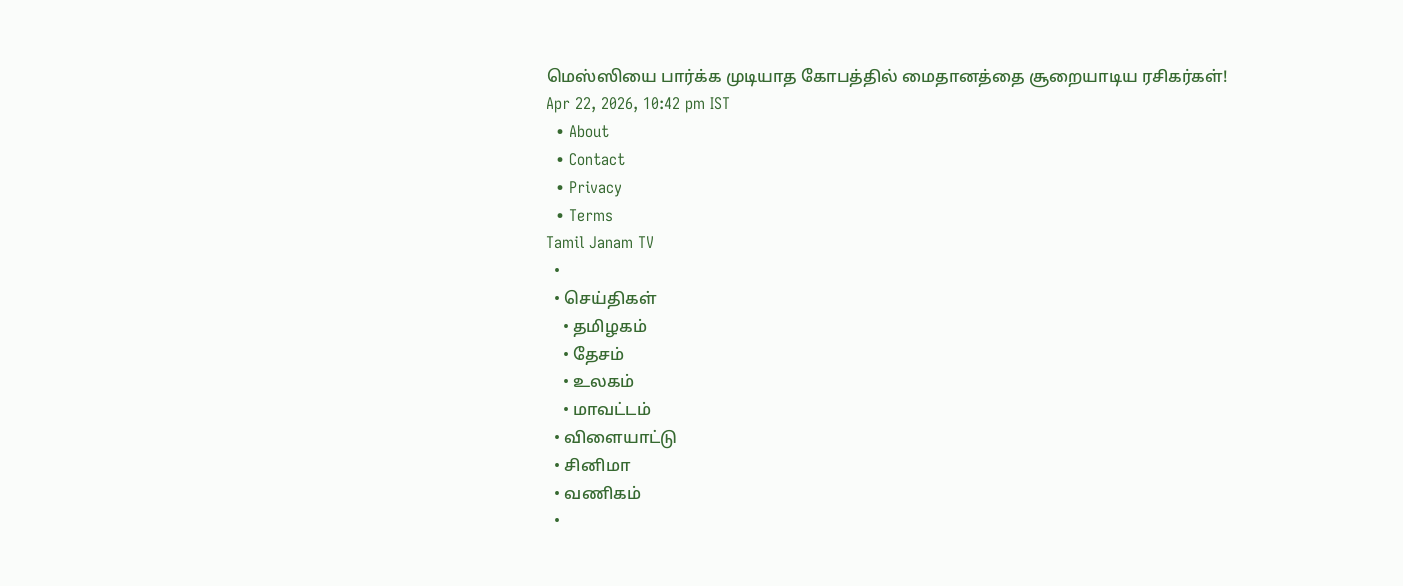மெஸ்ஸியை பார்க்க முடியாத கோபத்தில் மைதானத்தை சூறையாடிய ரசிகர்கள்!
Apr 22, 2026, 10:42 pm IST
  • About
  • Contact
  • Privacy
  • Terms
Tamil Janam TV
  •
  • செய்திகள்
    • தமிழகம்
    • தேசம்
    • உலகம்
    • மாவட்டம்
  • விளையாட்டு
  • சினிமா
  • வணிகம்
  •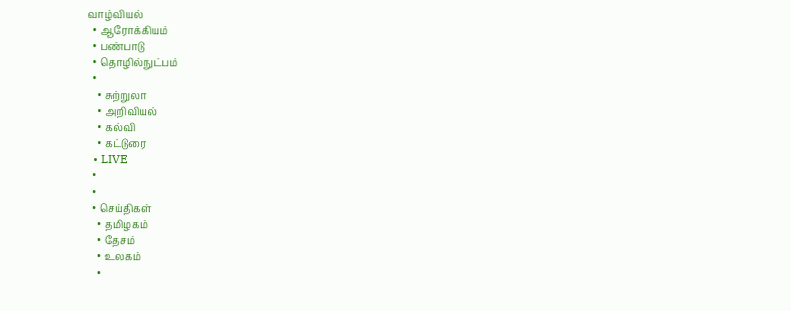வாழ்வியல்
  • ஆரோக்கியம்
  • பண்பாடு
  • தொழில்நுட்பம்
  •
    • சுற்றுலா
    • அறிவியல்
    • கல்வி
    • கட்டுரை
  • LIVE
  •
  •
  • செய்திகள்
    • தமிழகம்
    • தேசம்
    • உலகம்
    •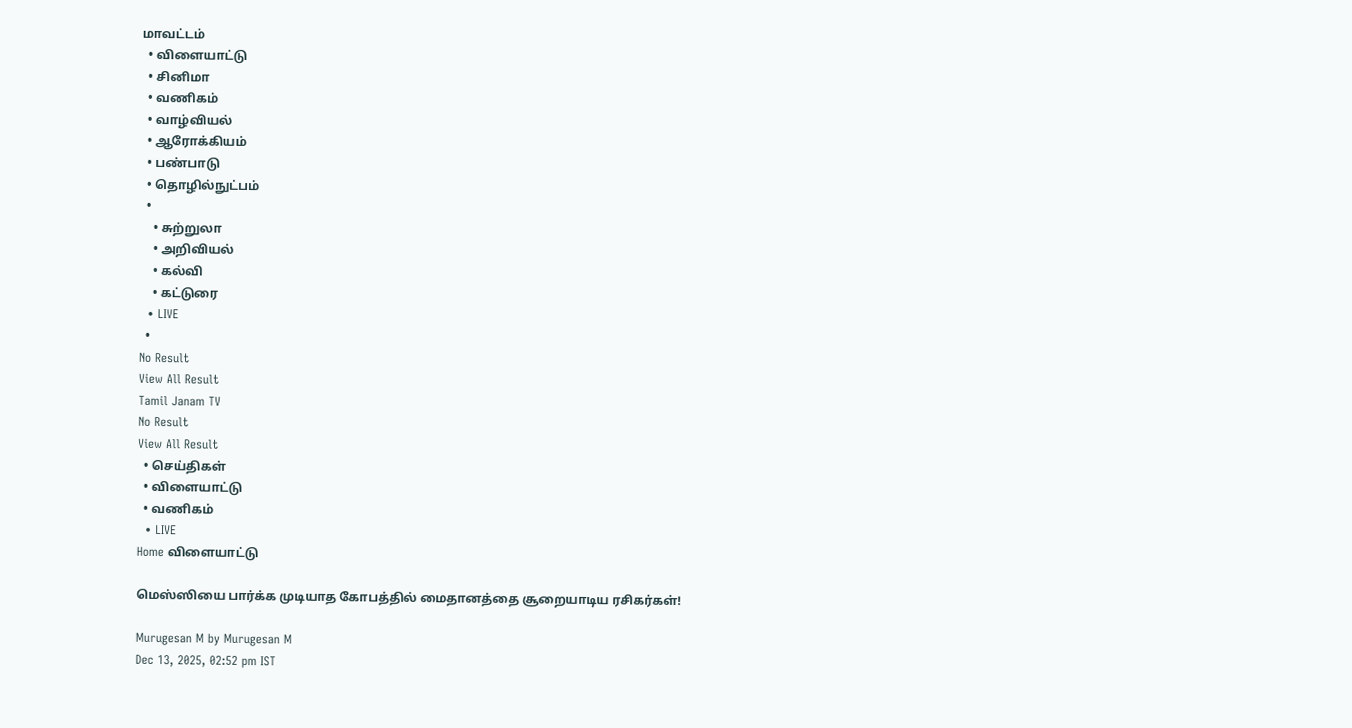மாவட்டம்
  • விளையாட்டு
  • சினிமா
  • வணிகம்
  • வாழ்வியல்
  • ஆரோக்கியம்
  • பண்பாடு
  • தொழில்நுட்பம்
  •
    • சுற்றுலா
    • அறிவியல்
    • கல்வி
    • கட்டுரை
  • LIVE
  •
No Result
View All Result
Tamil Janam TV
No Result
View All Result
  • செய்திகள்
  • விளையாட்டு
  • வணிகம்
  • LIVE
Home விளையாட்டு

மெஸ்ஸியை பார்க்க முடியாத கோபத்தில் மைதானத்தை சூறையாடிய ரசிகர்கள்!

Murugesan M by Murugesan M
Dec 13, 2025, 02:52 pm IST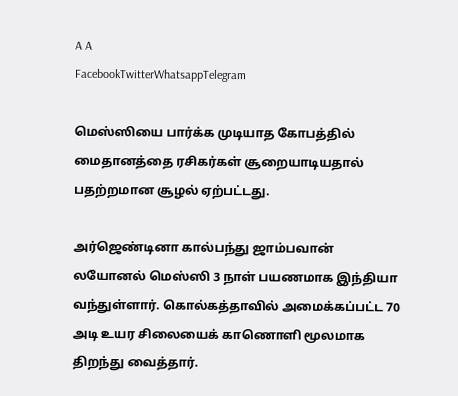A A
FacebookTwitterWhatsappTelegram

மெஸ்ஸியை பார்க்க முடியாத கோபத்தில் மைதானத்தை ரசிகர்கள் சூறையாடியதால் பதற்றமான சூழல் ஏற்பட்டது.

அர்ஜெண்டினா கால்பந்து ஜாம்பவான் லயோனல் மெஸ்ஸி 3 நாள் பயணமாக இந்தியா வந்துள்ளார். கொல்கத்தாவில் அமைக்கப்பட்ட 70 அடி உயர சிலையைக் காணொளி மூலமாக திறந்து வைத்தார்.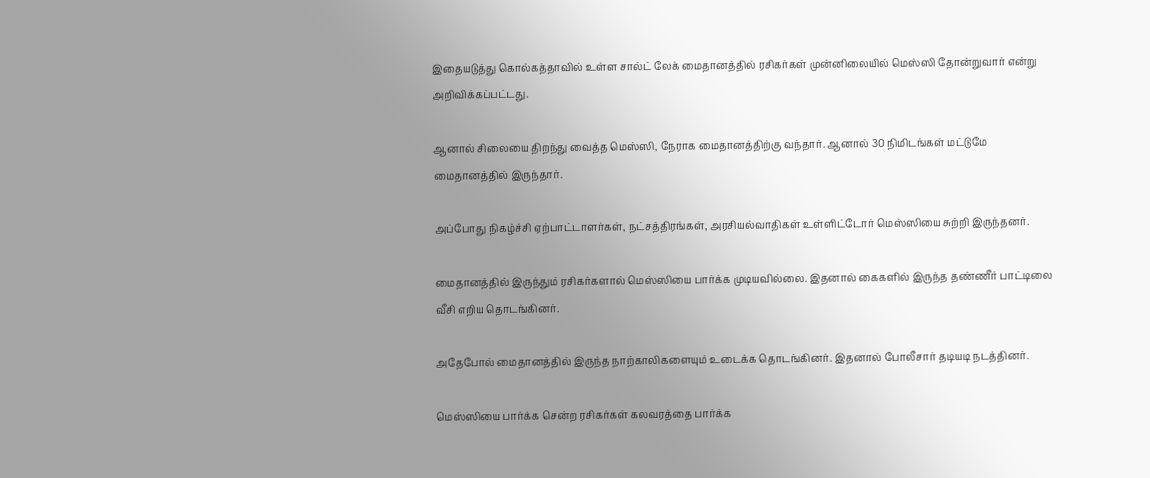இதையடுத்து கொல்கத்தாவில் உள்ள சால்ட் லேக் மைதானத்தில் ரசிகர்கள் முன்னிலையில் மெஸ்ஸி தோன்றுவார் என்று அறிவிக்கப்பட்டது.

ஆனால் சிலையை திறந்து வைத்த மெஸ்ஸி, நேராக மைதானத்திற்கு வந்தார். ஆனால் 30 நிமிடங்கள் மட்டுமே மைதானத்தில் இருந்தார்.

அப்போது நிகழ்ச்சி ஏற்பாட்டாளர்கள், நட்சத்திரங்கள், அரசியல்வாதிகள் உள்ளிட்டோர் மெஸ்ஸியை சுற்றி இருந்தனர்.

மைதானத்தில் இருந்தும் ரசிகர்களால் மெஸ்ஸியை பார்க்க முடியவில்லை. இதனால் கைகளில் இருந்த தண்ணீர் பாட்டிலை வீசி எறிய தொடங்கினர்.

அதேபோல் மைதானத்தில் இருந்த நாற்காலிகளையும் உடைக்க தொடங்கினர். இதனால் போலீசார் தடியடி நடத்தினர்.

மெஸ்ஸியை பார்க்க சென்ற ரசிகர்கள் கலவரத்தை பார்க்க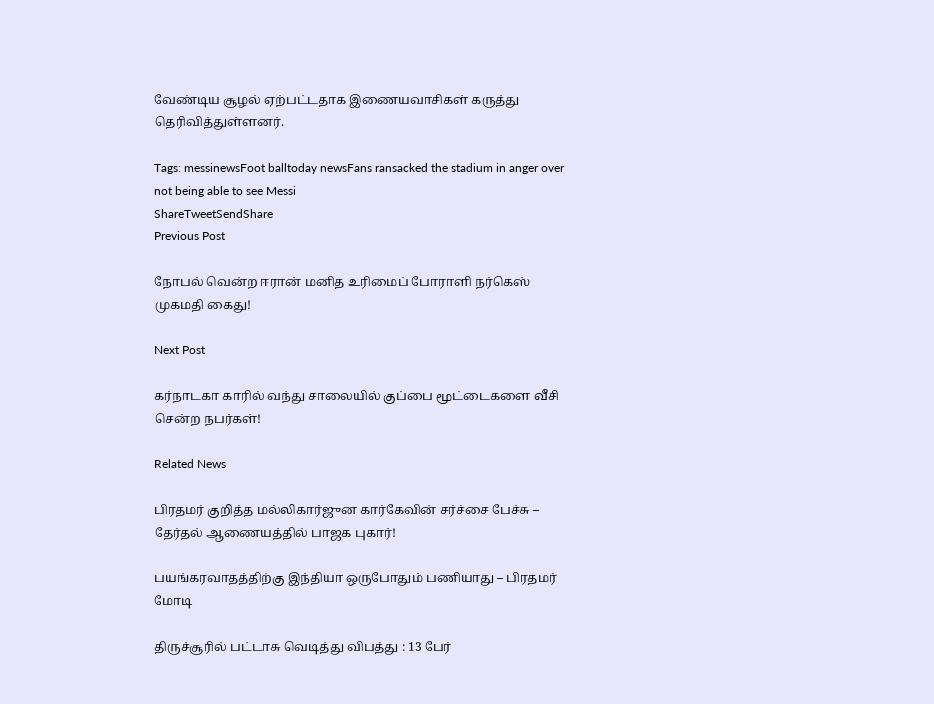வேண்டிய சூழல் ஏற்பட்டதாக இணையவாசிகள் கருத்து தெரிவித்துள்ளனர்.

Tags: messinewsFoot balltoday newsFans ransacked the stadium in anger over not being able to see Messi
ShareTweetSendShare
Previous Post

நோபல் வென்ற ஈரான் மனித உரிமைப் போராளி நர்கெஸ் முகமதி கைது!

Next Post

கர்நாடகா காரில் வந்து சாலையில் குப்பை மூட்டைகளை வீசி சென்ற நபர்கள்!

Related News

பிரதமர் குறித்த மல்லிகார்ஜுன கார்கேவின் சர்ச்சை பேச்சு – தேர்தல் ஆணையத்தில் பாஜக புகார்!

பயங்கரவாதத்திற்கு இந்தியா ஒருபோதும் பணியாது – பிரதமர் மோடி

திருச்சூரில் பட்டாசு வெடித்து விபத்து : 13 பேர்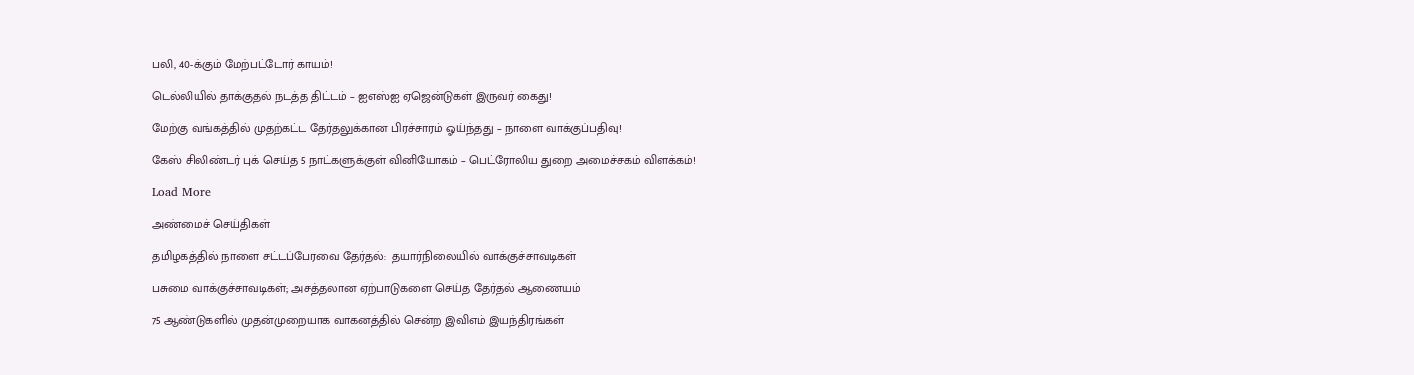பலி, 40-க்கும் மேற்பட்டோர் காயம்!

டெல்லியில் தாக்குதல் நடத்த திட்டம் – ஐஎஸ்ஐ ஏஜென்டுகள் இருவர் கைது!

மேற்கு வங்கத்தில் முதற்கட்ட தேர்தலுக்கான பிரச்சாரம் ஓய்ந்தது – நாளை வாக்குப்பதிவு!

கேஸ் சிலிண்டர் புக் செய்த 5 நாட்களுக்குள் வினியோகம் – பெட்ரோலிய துறை அமைச்சகம் விளக்கம்!

Load More

அண்மைச் செய்திகள்

தமிழகத்தில் நாளை சட்டப்பேரவை தேர்தல்:  தயார்நிலையில் வாக்குச்சாவடிகள்

பசுமை வாக்குச்சாவடிகள்; அசத்தலான ஏற்பாடுகளை செய்த தேர்தல் ஆணையம்

75 ஆண்டுகளில் முதன்முறையாக வாகனத்தில் சென்ற இவிஎம் இயந்திரங்கள்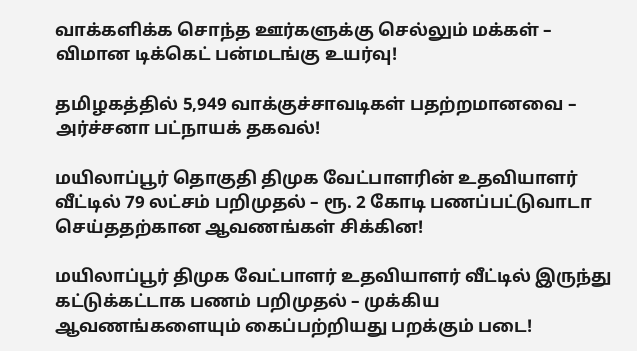வாக்களிக்க சொந்த ஊர்களுக்கு செல்லும் மக்கள் – விமான டிக்கெட் பன்மடங்கு உயர்வு!

தமிழகத்தில் 5,949 வாக்குச்சாவடிகள் பதற்றமானவை – அர்ச்சனா பட்நாயக் தகவல்!

மயிலாப்பூர் தொகுதி திமுக வேட்பாளரின் உதவியாளர் வீட்டில் 79 லட்சம் பறிமுதல் – ரூ. 2 கோடி பணப்பட்டுவாடா செய்ததற்கான ஆவணங்கள் சிக்கின!

மயிலாப்பூர் திமுக வேட்பாளர் உதவியாளர் வீட்டில் இருந்து கட்டுக்கட்டாக பணம் பறிமுதல் – முக்கிய ஆவணங்களையும் கைப்பற்றியது பறக்கும் படை!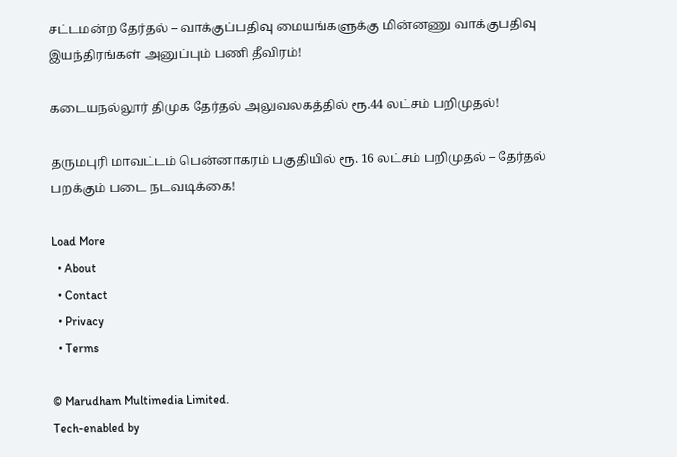சட்டமன்ற தேர்தல் – வாக்குப்பதிவு மையங்களுக்கு மின்னணு வாக்குபதிவு இயந்திரங்கள் அனுப்பும் பணி தீவிரம்!

கடையநல்லூர் திமுக தேர்தல் அலுவலகத்தில் ரூ.44 லட்சம் பறிமுதல்!

தருமபுரி மாவட்டம் பென்னாகரம் பகுதியில் ரூ. 16 லட்சம் பறிமுதல் – தேர்தல் பறக்கும் படை நடவடிக்கை!

Load More
  • About
  • Contact
  • Privacy
  • Terms

© Marudham Multimedia Limited.
Tech-enabled by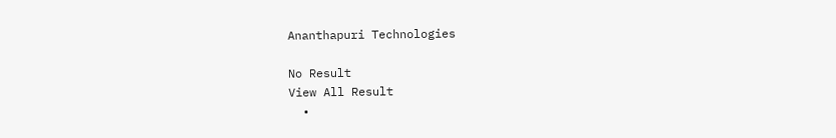Ananthapuri Technologies

No Result
View All Result
  •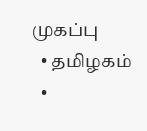முகப்பு
  • தமிழகம்
  •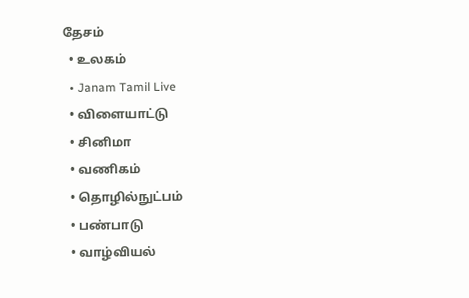தேசம்
  • உலகம்
  • Janam Tamil Live
  • விளையாட்டு
  • சினிமா
  • வணிகம்
  • தொழில்நுட்பம்
  • பண்பாடு
  • வாழ்வியல்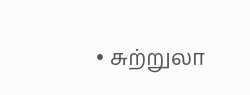• சுற்றுலா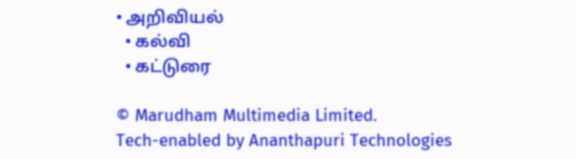• அறிவியல்
  • கல்வி
  • கட்டுரை

© Marudham Multimedia Limited.
Tech-enabled by Ananthapuri Technologies